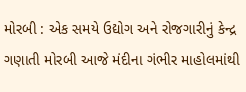મોરબી : એક સમયે ઉદ્યોગ અને રોજગારીનું કેન્દ્ર ગણાતી મોરબી આજે મંદીના ગંભીર માહોલમાંથી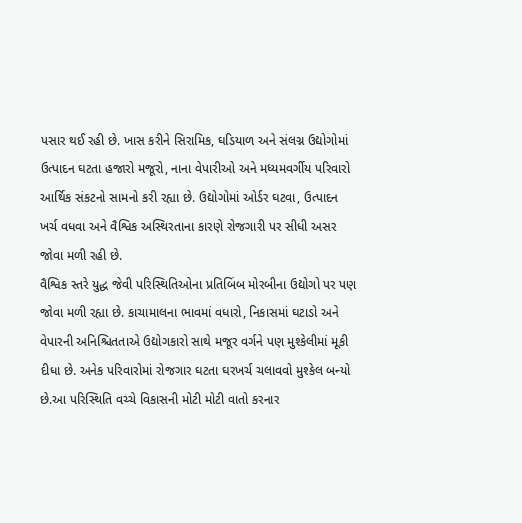પસાર થઈ રહી છે. ખાસ કરીને સિરામિક, ઘડિયાળ અને સંલગ્ન ઉદ્યોગોમાં ઉત્પાદન ઘટતા હજારો મજૂરો, નાના વેપારીઓ અને મધ્યમવર્ગીય પરિવારો આર્થિક સંકટનો સામનો કરી રહ્યા છે. ઉદ્યોગોમાં ઓર્ડર ઘટવા, ઉત્પાદન ખર્ચ વધવા અને વૈશ્વિક અસ્થિરતાના કારણે રોજગારી પર સીધી અસર જોવા મળી રહી છે.
વૈશ્વિક સ્તરે યુદ્ધ જેવી પરિસ્થિતિઓના પ્રતિબિંબ મોરબીના ઉદ્યોગો પર પણ જોવા મળી રહ્યા છે. કાચામાલના ભાવમાં વધારો, નિકાસમાં ઘટાડો અને વેપારની અનિશ્ચિતતાએ ઉદ્યોગકારો સાથે મજૂર વર્ગને પણ મુશ્કેલીમાં મૂકી દીધા છે. અનેક પરિવારોમાં રોજગાર ઘટતા ઘરખર્ચ ચલાવવો મુશ્કેલ બન્યો છે.આ પરિસ્થિતિ વચ્ચે વિકાસની મોટી મોટી વાતો કરનાર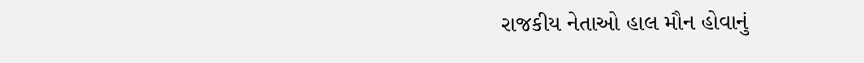રાજકીય નેતાઓ હાલ મૌન હોવાનું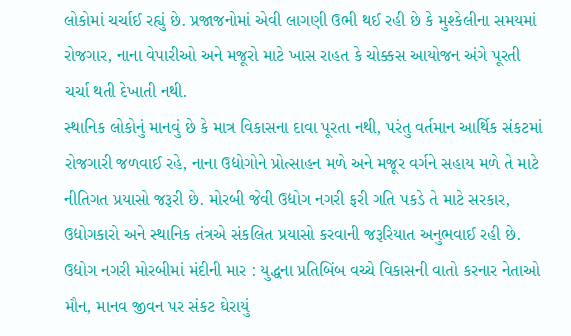લોકોમાં ચર્ચાઈ રહ્યું છે. પ્રજાજનોમાં એવી લાગણી ઉભી થઈ રહી છે કે મુશ્કેલીના સમયમાં રોજગાર, નાના વેપારીઓ અને મજૂરો માટે ખાસ રાહત કે ચોક્કસ આયોજન અંગે પૂરતી ચર્ચા થતી દેખાતી નથી.
સ્થાનિક લોકોનું માનવું છે કે માત્ર વિકાસના દાવા પૂરતા નથી, પરંતુ વર્તમાન આર્થિક સંકટમાં રોજગારી જળવાઈ રહે, નાના ઉદ્યોગોને પ્રોત્સાહન મળે અને મજૂર વર્ગને સહાય મળે તે માટે નીતિગત પ્રયાસો જરૂરી છે. મોરબી જેવી ઉદ્યોગ નગરી ફરી ગતિ પકડે તે માટે સરકાર, ઉદ્યોગકારો અને સ્થાનિક તંત્રએ સંકલિત પ્રયાસો કરવાની જરૂરિયાત અનુભવાઈ રહી છે.
ઉદ્યોગ નગરી મોરબીમાં મંદીની માર : યુદ્ધના પ્રતિબિંબ વચ્ચે વિકાસની વાતો કરનાર નેતાઓ મૌન, માનવ જીવન પર સંકટ ઘેરાયું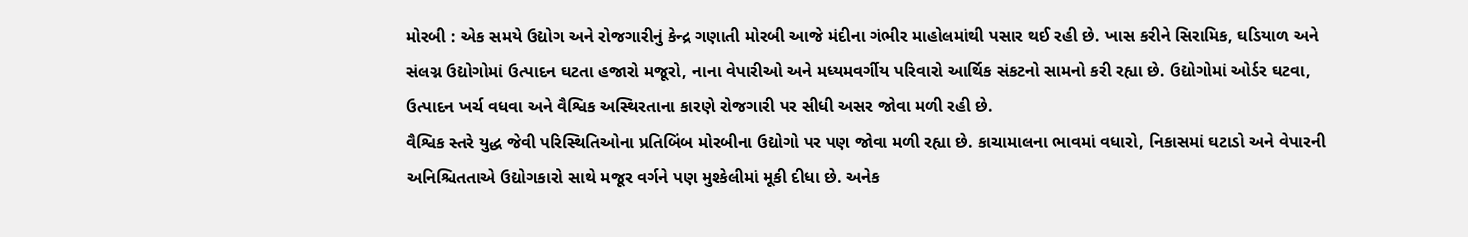મોરબી : એક સમયે ઉદ્યોગ અને રોજગારીનું કેન્દ્ર ગણાતી મોરબી આજે મંદીના ગંભીર માહોલમાંથી પસાર થઈ રહી છે. ખાસ કરીને સિરામિક, ઘડિયાળ અને સંલગ્ન ઉદ્યોગોમાં ઉત્પાદન ઘટતા હજારો મજૂરો, નાના વેપારીઓ અને મધ્યમવર્ગીય પરિવારો આર્થિક સંકટનો સામનો કરી રહ્યા છે. ઉદ્યોગોમાં ઓર્ડર ઘટવા, ઉત્પાદન ખર્ચ વધવા અને વૈશ્વિક અસ્થિરતાના કારણે રોજગારી પર સીધી અસર જોવા મળી રહી છે.
વૈશ્વિક સ્તરે યુદ્ધ જેવી પરિસ્થિતિઓના પ્રતિબિંબ મોરબીના ઉદ્યોગો પર પણ જોવા મળી રહ્યા છે. કાચામાલના ભાવમાં વધારો, નિકાસમાં ઘટાડો અને વેપારની અનિશ્ચિતતાએ ઉદ્યોગકારો સાથે મજૂર વર્ગને પણ મુશ્કેલીમાં મૂકી દીધા છે. અનેક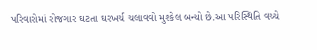પરિવારોમાં રોજગાર ઘટતા ઘરખર્ચ ચલાવવો મુશ્કેલ બન્યો છે.આ પરિસ્થિતિ વચ્ચે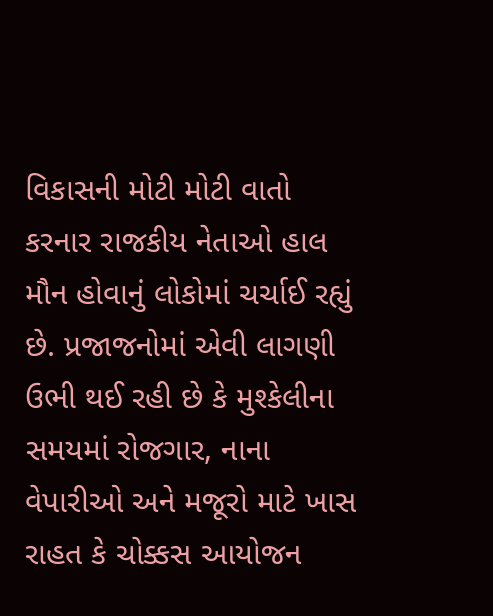વિકાસની મોટી મોટી વાતો કરનાર રાજકીય નેતાઓ હાલ મૌન હોવાનું લોકોમાં ચર્ચાઈ રહ્યું છે. પ્રજાજનોમાં એવી લાગણી ઉભી થઈ રહી છે કે મુશ્કેલીના સમયમાં રોજગાર, નાના વેપારીઓ અને મજૂરો માટે ખાસ રાહત કે ચોક્કસ આયોજન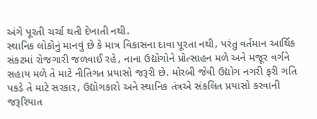અંગે પૂરતી ચર્ચા થતી દેખાતી નથી.
સ્થાનિક લોકોનું માનવું છે કે માત્ર વિકાસના દાવા પૂરતા નથી, પરંતુ વર્તમાન આર્થિક સંકટમાં રોજગારી જળવાઈ રહે, નાના ઉદ્યોગોને પ્રોત્સાહન મળે અને મજૂર વર્ગને સહાય મળે તે માટે નીતિગત પ્રયાસો જરૂરી છે. મોરબી જેવી ઉદ્યોગ નગરી ફરી ગતિ પકડે તે માટે સરકાર, ઉદ્યોગકારો અને સ્થાનિક તંત્રએ સંકલિત પ્રયાસો કરવાની જરૂરિયાત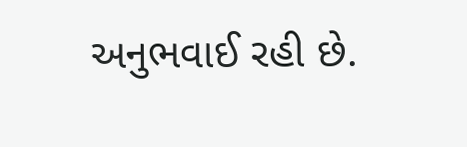અનુભવાઈ રહી છે.